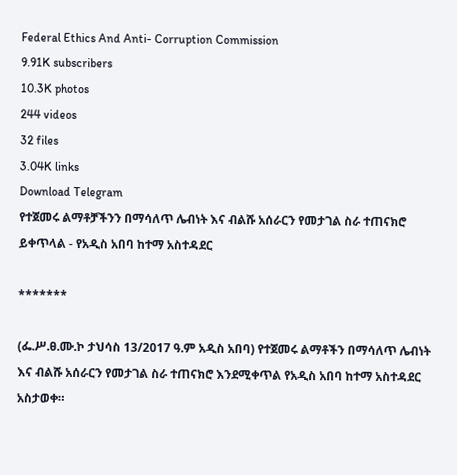Federal Ethics And Anti- Corruption Commission
9.91K subscribers
10.3K photos
244 videos
32 files
3.04K links
Download Telegram
የተጀመሩ ልማቶቻችንን በማሳለጥ ሌብነት እና ብልሹ አሰራርን የመታገል ስራ ተጠናክሮ ይቀጥላል - የአዲስ አበባ ከተማ አስተዳደር

*******

(ፌ.ሥ.ፀ.ሙ.ኮ ታህሳስ 13/2017 ዓ.ም አዲስ አበባ) የተጀመሩ ልማቶችን በማሳለጥ ሌብነት እና ብልሹ አሰራርን የመታገል ስራ ተጠናክሮ እንደሚቀጥል የአዲስ አበባ ከተማ አስተዳደር አስታወቀ።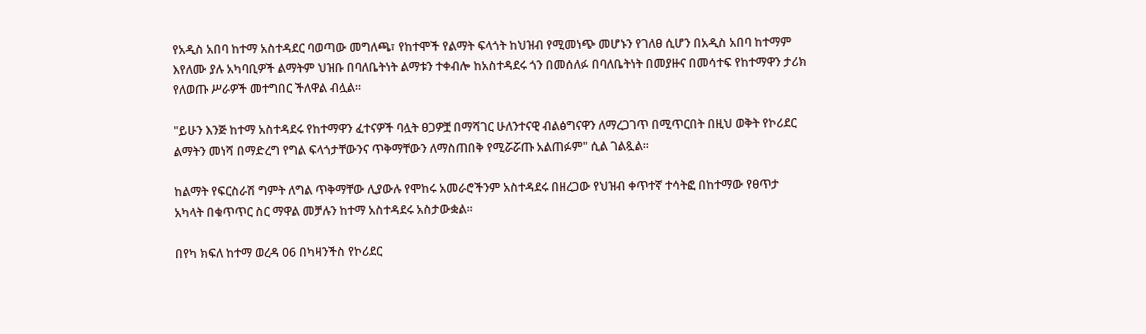የአዲስ አበባ ከተማ አስተዳደር ባወጣው መግለጫ፣ የከተሞች የልማት ፍላጎት ከህዝብ የሚመነጭ መሆኑን የገለፀ ሲሆን በአዲስ አበባ ከተማም እየለሙ ያሉ አካባቢዎች ልማትም ህዝቡ በባለቤትነት ልማቱን ተቀብሎ ከአስተዳደሩ ጎን በመሰለፉ በባለቤትነት በመያዙና በመሳተፍ የከተማዋን ታሪክ የለወጡ ሥራዎች መተግበር ችለዋል ብሏል።

"ይሁን እንጅ ከተማ አስተዳደሩ የከተማዋን ፈተናዎች ባሏት ፀጋዎቿ በማሻገር ሁለንተናዊ ብልፅግናዋን ለማረጋገጥ በሚጥርበት በዚህ ወቅት የኮሪደር ልማትን መነሻ በማድረግ የግል ፍላጎታቸውንና ጥቅማቸውን ለማስጠበቅ የሚሯሯጡ አልጠፉም" ሲል ገልጿል፡፡

ከልማት የፍርስራሽ ግምት ለግል ጥቅማቸው ሊያውሉ የሞከሩ አመራሮችንም አስተዳደሩ በዘረጋው የህዝብ ቀጥተኛ ተሳትፎ በከተማው የፀጥታ አካላት በቁጥጥር ስር ማዋል መቻሉን ከተማ አስተዳደሩ አስታውቋል፡፡

በየካ ክፍለ ከተማ ወረዳ 06 በካዛንችስ የኮሪደር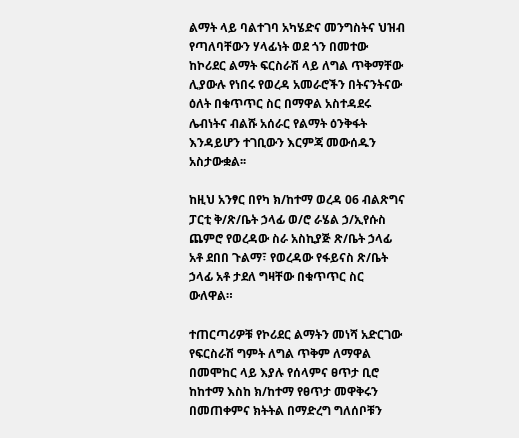ልማት ላይ ባልተገባ አካሄድና መንግስትና ህዝብ የጣለባቸውን ሃላፊነት ወደ ጎን በመተው ከኮሪደር ልማት ፍርስራሽ ላይ ለግል ጥቅማቸው ሊያውሉ የነበሩ የወረዳ አመራሮችን በትናንትናው ዕለት በቁጥጥር ስር በማዋል አስተዳደሩ ሌብነትና ብልሹ አሰራር የልማት ዕንቅፋት እንዳይሆን ተገቢውን እርምጃ መውሰዱን አስታውቋል፡፡

ከዚህ አንፃር በየካ ክ/ከተማ ወረዳ 06 ብልጽግና ፓርቲ ቅ/ጽ/ቤት ኃላፊ ወ/ሮ ራሄል ኃ/ኢየሱስ ጨምሮ የወረዳው ስራ አስኪያጅ ጽ/ቤት ኃላፊ አቶ ደበበ ጉልማ፣ የወረዳው የፋይናስ ጽ/ቤት ኃላፊ አቶ ታደለ ግዛቸው በቁጥጥር ስር ውለዋል።

ተጠርጣሪዎቹ የኮሪደር ልማትን መነሻ አድርገው የፍርስራሽ ግምት ለግል ጥቅም ለማዋል በመሞከር ላይ እያሉ የሰላምና ፀጥታ ቢሮ ከከተማ እስከ ክ/ከተማ የፀጥታ መዋቅሩን በመጠቀምና ክትትል በማድረግ ግለሰቦቹን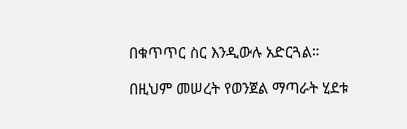በቁጥጥር ስር እንዲውሉ አድርጓል።

በዚህም መሠረት የወንጀል ማጣራት ሂደቱ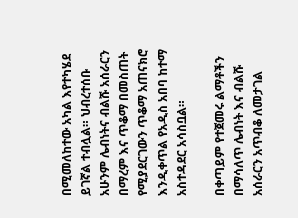በሚመለከተው አካል እየተካሄደ ይገኛል ተብሏል። ህብረተሰቡ አሁንም ሌብነትና ብልሹ አሰራርን በማረም እና ጥቆማ በመስጠት የሚያደርገውን ጥቆማ አጠናክሮ እንዲቀጥል የአዲስ አበባ ከተማ አስተዳደር አሳስቧል።

በቀጣይም የተጀመሩ ልማቶችን በማሳለጥ ሌብነት እና ብልሹ አሰራርን አጥብቆ ለመታገል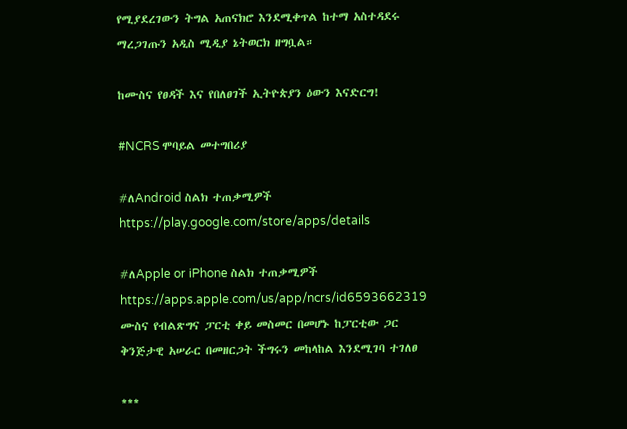የሚያደረገውን ትግል አጠናክሮ እንደሚቀጥል ከተማ አስተዳደሩ ማረጋገጡን አዲስ ሚዲያ ኔትወርክ ዘግቧል።

ከሙስና የፀዳች እና የበለፀገች ኢትዮጵያን ዕውን እናድርግ!

#NCRS ሞባይል መተግበሪያ

#ለAndroid ስልክ ተጠቃሚዎች
https://play.google.com/store/apps/details

#ለApple or iPhone ስልክ ተጠቃሚዎች
https://apps.apple.com/us/app/ncrs/id6593662319
ሙስና የብልጽግና ፓርቲ ቀይ መስመር በመሆኑ ከፓርቲው ጋር ቅንጅታዊ አሠራር በመዘርጋት ችግሩን መከላከል እንደሚገባ ተገለፀ

***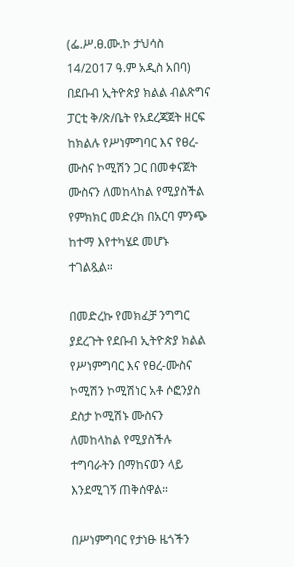(ፌ.ሥ.ፀ.ሙ.ኮ ታህሳስ 14/2017 ዓ.ም አዲስ አበባ) በደቡብ ኢትዮጵያ ክልል ብልጽግና ፓርቲ ቅ/ጽ/ቤት የአደረጃጀት ዘርፍ ከክልሉ የሥነምግባር እና የፀረ-ሙስና ኮሚሽን ጋር በመቀናጀት ሙስናን ለመከላከል የሚያስችል የምክክር መድረክ በአርባ ምንጭ ከተማ እየተካሄደ መሆኑ ተገልጿል።

በመድረኩ የመክፈቻ ንግግር ያደረጉት የደቡብ ኢትዮጵያ ክልል የሥነምግባር እና የፀረ-ሙስና ኮሚሽን ኮሚሽነር አቶ ሶፎንያስ ደስታ ኮሚሽኑ ሙስናን ለመከላከል የሚያስችሉ ተግባራትን በማከናወን ላይ እንደሚገኝ ጠቅሰዋል።

በሥነምግባር የታነፁ ዜጎችን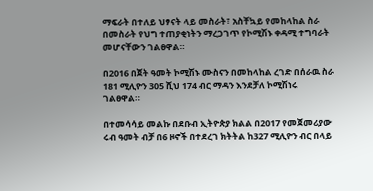ማፍራት በተለይ ህፃናት ላይ መስራት፣ አስቸኳይ የመከላከል ስራ በመስራት የህግ ተጠያቂነትን ማረጋገጥ የኮሚሽኑ ቀዳሚ ተግባራት መሆናቸውን ገልፀዋል።

በ2016 በጀት ዓመት ኮሚሽኑ ሙስናን በመከላከል ረገድ በሰራዉ ስራ 181 ሚሊዮን 305 ሺህ 174 ብር ማዳን እንደቻለ ኮሚሽነሩ ገልፀዋል።

በተመሳሳይ መልኩ በደቡብ ኢትዮጵያ ክልል በ2017 የመጀመሪያው ሩብ ዓመት ብቻ በ6 ዞኖች በተደረገ ክትትል ከ327 ሚሊዮን ብር በላይ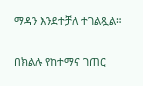ማዳን እንደተቻለ ተገልጿል።

በክልሉ የከተማና ገጠር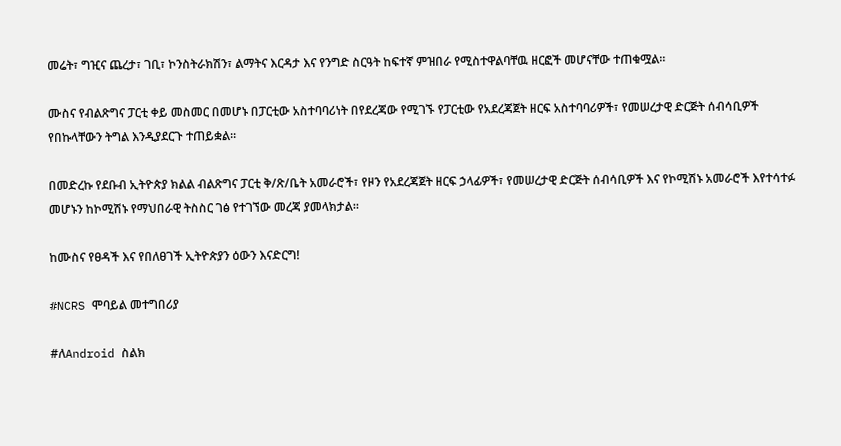መሬት፣ ግዢና ጨረታ፣ ገቢ፣ ኮንስትራክሽን፣ ልማትና እርዳታ እና የንግድ ስርዓት ከፍተኛ ምዝበራ የሚስተዋልባቸዉ ዘርፎች መሆናቸው ተጠቁሟል።

ሙስና የብልጽግና ፓርቲ ቀይ መስመር በመሆኑ በፓርቲው አስተባባሪነት በየደረጃው የሚገኙ የፓርቲው የአደረጃጀት ዘርፍ አስተባባሪዎች፣ የመሠረታዊ ድርጅት ሰብሳቢዎች የበኩላቸውን ትግል እንዲያደርጉ ተጠይቋል።

በመድረኩ የደቡብ ኢትዮጵያ ክልል ብልጽግና ፓርቲ ቅ/ጽ/ቤት አመራሮች፣ የዞን የአደረጃጀት ዘርፍ ኃላፊዎች፣ የመሠረታዊ ድርጅት ሰብሳቢዎች እና የኮሚሽኑ አመራሮች እየተሳተፉ መሆኑን ከኮሚሽኑ የማህበራዊ ትስስር ገፅ የተገኘው መረጃ ያመላክታል።

ከሙስና የፀዳች እና የበለፀገች ኢትዮጵያን ዕውን እናድርግ!

#NCRS ሞባይል መተግበሪያ

#ለAndroid ስልክ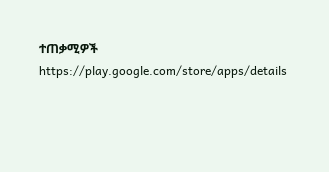ተጠቃሚዎች
https://play.google.com/store/apps/details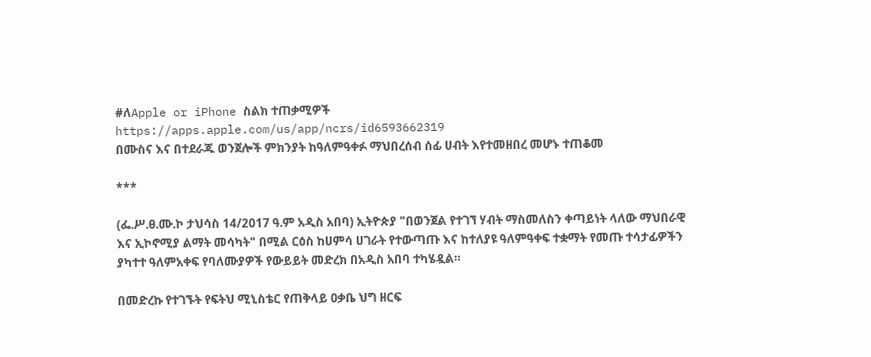#ለApple or iPhone ስልክ ተጠቃሚዎች
https://apps.apple.com/us/app/ncrs/id6593662319
በሙስና እና በተደራጁ ወንጀሎች ምክንያት ከዓለምዓቀፉ ማህበረሰብ ሰፊ ሀብት እየተመዘበረ መሆኑ ተጠቆመ

***

(ፌ.ሥ.ፀ.ሙ.ኮ ታህሳስ 14/2017 ዓ.ም አዲስ አበባ) ኢትዮጵያ "በወንጀል የተገኘ ሃብት ማስመለስን ቀጣይነት ላለው ማህበራዊ እና ኢኮኖሚያ ልማት መሳካት" በሚል ርዕስ ከሀምሳ ሀገራት የተውጣጡ እና ከተለያዩ ዓለምዓቀፍ ተቋማት የመጡ ተሳታፊዎችን ያካተተ ዓለምአቀፍ የባለሙያዎች የውይይት መድረክ በአዲስ አበባ ተካሄዷል።

በመድረኩ የተገኙት የፍትህ ሚኒስቴር የጠቅላይ ዐቃቤ ህግ ዘርፍ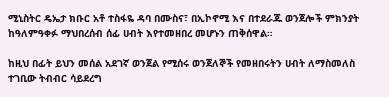ሚኒስትር ዴኤታ ክቡር አቶ ተስፋዬ ዳባ በሙስና፣ በኢኮኖሚ እና በተደራጁ ወንጀሎች ምክንያት ከዓለምዓቀፉ ማህበረሰብ ሰፊ ሀብት እየተመዘበረ መሆኑን ጠቅሰዋል።

ከዚህ በፊት ይህን መሰል አደገኛ ወንጀል የሚሰሩ ወንጀለኞች የመዘበሩትን ሀብት ለማስመለስ ተገቢው ትብብር ሳይደረግ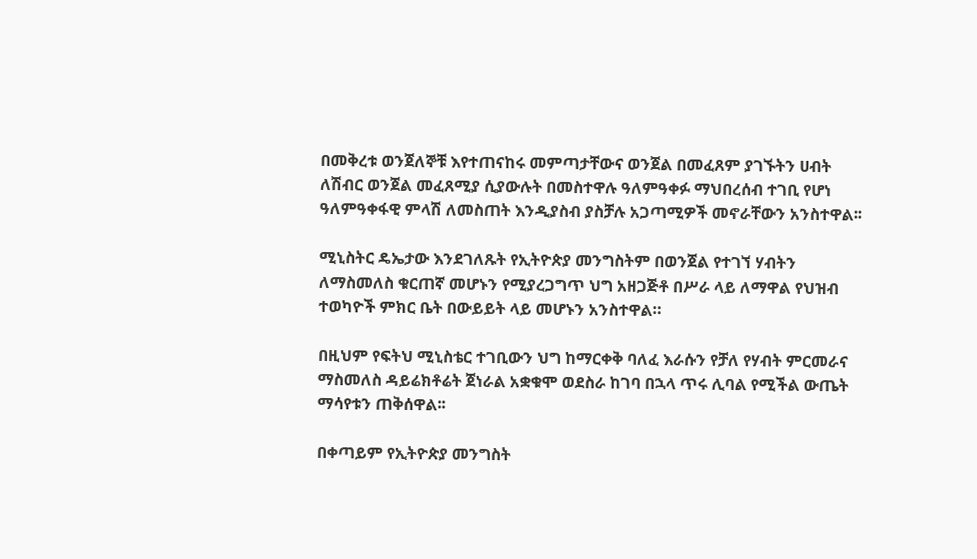በመቅረቱ ወንጀለኞቹ እየተጠናከሩ መምጣታቸውና ወንጀል በመፈጸም ያገኙትን ሀብት ለሽብር ወንጀል መፈጸሚያ ሲያውሉት በመስተዋሉ ዓለምዓቀፉ ማህበረሰብ ተገቢ የሆነ ዓለምዓቀፋዊ ምላሽ ለመስጠት እንዲያስብ ያስቻሉ አጋጣሚዎች መኖራቸውን አንስተዋል፡፡

ሚኒስትር ዴኤታው እንደገለጹት የኢትዮጵያ መንግስትም በወንጀል የተገኘ ሃብትን ለማስመለስ ቁርጠኛ መሆኑን የሚያረጋግጥ ህግ አዘጋጅቶ በሥራ ላይ ለማዋል የህዝብ ተወካዮች ምክር ቤት በውይይት ላይ መሆኑን አንስተዋል።

በዚህም የፍትህ ሚኒስቴር ተገቢውን ህግ ከማርቀቅ ባለፈ እራሱን የቻለ የሃብት ምርመራና ማስመለስ ዳይሬክቶሬት ጀነራል አቋቁሞ ወደስራ ከገባ በኋላ ጥሩ ሊባል የሚችል ውጤት ማሳየቱን ጠቅሰዋል፡፡

በቀጣይም የኢትዮጵያ መንግስት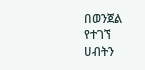በወንጀል የተገኘ ሀብትን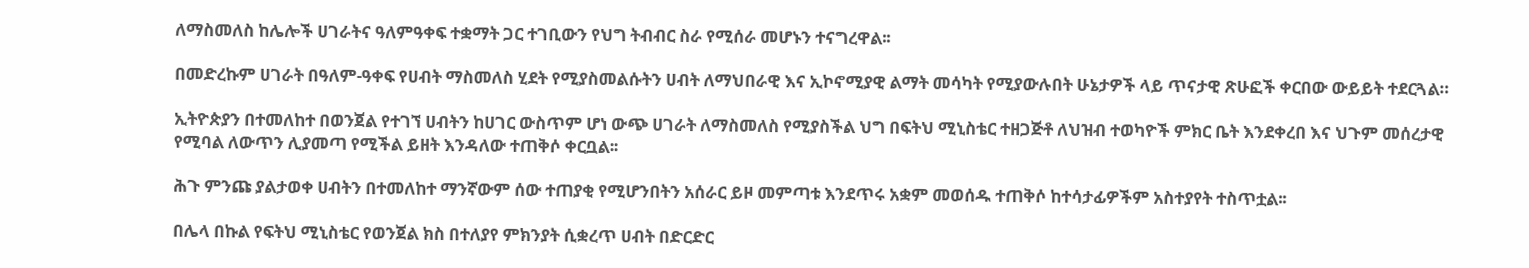ለማስመለስ ከሌሎች ሀገራትና ዓለምዓቀፍ ተቋማት ጋር ተገቢውን የህግ ትብብር ስራ የሚሰራ መሆኑን ተናግረዋል፡፡

በመድረኩም ሀገራት በዓለም-ዓቀፍ የሀብት ማስመለስ ሂደት የሚያስመልሱትን ሀብት ለማህበራዊ እና ኢኮኖሚያዊ ልማት መሳካት የሚያውሉበት ሁኔታዎች ላይ ጥናታዊ ጽሁፎች ቀርበው ውይይት ተደርጓል።

ኢትዮጵያን በተመለከተ በወንጀል የተገኘ ሀብትን ከሀገር ውስጥም ሆነ ውጭ ሀገራት ለማስመለስ የሚያስችል ህግ በፍትህ ሚኒስቴር ተዘጋጅቶ ለህዝብ ተወካዮች ምክር ቤት እንደቀረበ እና ህጉም መሰረታዊ የሚባል ለውጥን ሊያመጣ የሚችል ይዘት እንዳለው ተጠቅሶ ቀርቧል፡፡

ሕጉ ምንጩ ያልታወቀ ሀብትን በተመለከተ ማንኛውም ሰው ተጠያቂ የሚሆንበትን አሰራር ይዞ መምጣቱ እንደጥሩ አቋም መወሰዱ ተጠቅሶ ከተሳታፊዎችም አስተያየት ተስጥቷል፡፡

በሌላ በኩል የፍትህ ሚኒስቴር የወንጀል ክስ በተለያየ ምክንያት ሲቋረጥ ሀብት በድርድር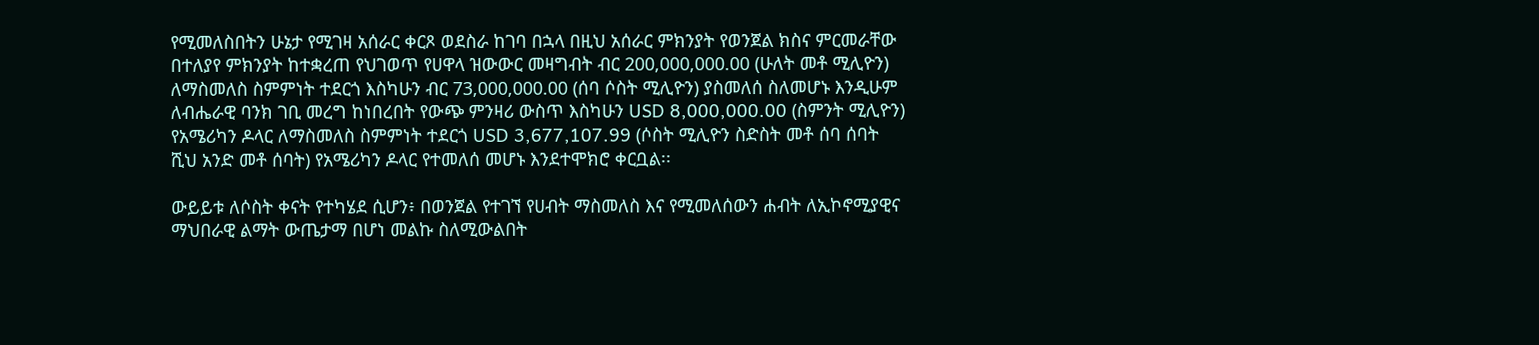የሚመለስበትን ሁኔታ የሚገዛ አሰራር ቀርጾ ወደስራ ከገባ በኋላ በዚህ አሰራር ምክንያት የወንጀል ክስና ምርመራቸው በተለያየ ምክንያት ከተቋረጠ የህገወጥ የሀዋላ ዝውውር መዛግብት ብር 200,000,000.00 (ሁለት መቶ ሚሊዮን) ለማስመለስ ስምምነት ተደርጎ እስካሁን ብር 73,000,000.00 (ሰባ ሶስት ሚሊዮን) ያስመለሰ ስለመሆኑ እንዲሁም ለብሔራዊ ባንክ ገቢ መረግ ከነበረበት የውጭ ምንዛሪ ውስጥ እስካሁን USD 8,000,000.00 (ስምንት ሚሊዮን) የአሜሪካን ዶላር ለማስመለስ ስምምነት ተደርጎ USD 3,677,107.99 (ሶስት ሚሊዮን ስድስት መቶ ሰባ ሰባት ሺህ አንድ መቶ ሰባት) የአሜሪካን ዶላር የተመለሰ መሆኑ እንደተሞክሮ ቀርቧል፡፡

ውይይቱ ለሶስት ቀናት የተካሄደ ሲሆን፥ በወንጀል የተገኘ የሀብት ማስመለስ እና የሚመለሰውን ሐብት ለኢኮኖሚያዊና ማህበራዊ ልማት ውጤታማ በሆነ መልኩ ስለሚውልበት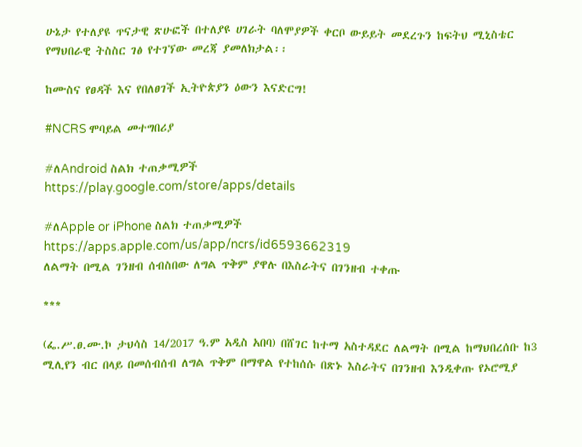ሁኔታ የተለያዩ ጥናታዊ ጽሁፎች በተለያዩ ሀገራት ባለሞያዎች ቀርቦ ውይይት መደረጉን ከፍትህ ሚኒስቴር የማህበራዊ ትስስር ገፅ የተገኘው መረጃ ያመለክታል፡፡

ከሙስና የፀዳች እና የበለፀገች ኢትዮጵያን ዕውን እናድርግ!

#NCRS ሞባይል መተግበሪያ

#ለAndroid ስልክ ተጠቃሚዎች
https://play.google.com/store/apps/details

#ለApple or iPhone ስልክ ተጠቃሚዎች
https://apps.apple.com/us/app/ncrs/id6593662319
ለልማት በሚል ገንዘብ ሰብስበው ለግል ጥቅም ያዋሉ በእስራትና በገንዘብ ተቀጡ

***

(ፌ.ሥ.ፀ.ሙ.ኮ ታህሳስ 14/2017 ዓ.ም አዲስ አበባ) በሸገር ከተማ አስተዳደር ለልማት በሚል ከማህበረሰቡ ከ3 ሚሊየን ብር በላይ በመሰብሰብ ለግል ጥቅም በማዋል የተከሰሱ በጽኑ እስራትና በገንዘብ እንዲቀጡ የኦሮሚያ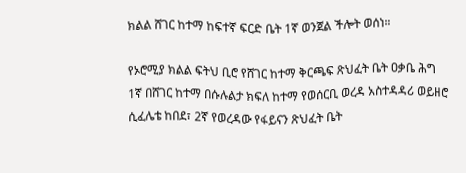ክልል ሸገር ከተማ ከፍተኛ ፍርድ ቤት 1ኛ ወንጀል ችሎት ወሰነ።

የኦሮሚያ ክልል ፍትህ ቢሮ የሸገር ከተማ ቅርጫፍ ጽህፈት ቤት ዐቃቤ ሕግ 1ኛ በሸገር ከተማ በሱሉልታ ክፍለ ከተማ የወሰርቢ ወረዳ አስተዳዳሪ ወይዘሮ ሲፈሌቴ ከበደ፣ 2ኛ የወረዳው የፋይናን ጽህፈት ቤት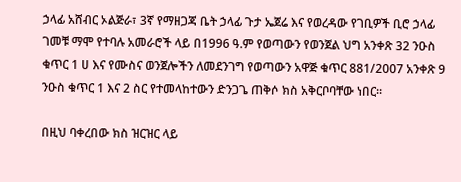ኃላፊ አሸብር ኦልጅራ፣ 3ኛ የማዘጋጃ ቤት ኃላፊ ጉታ ኤጀሬ እና የወረዳው የገቢዎች ቢሮ ኃላፊ ገመቹ ማሞ የተባሉ አመራሮች ላይ በ1996 ዓ.ም የወጣውን የወንጀል ህግ አንቀጽ 32 ንዑስ ቁጥር 1 ሀ እና የሙስና ወንጀሎችን ለመደንገግ የወጣውን አዋጅ ቁጥር 881/2007 አንቀጽ 9 ንዑስ ቁጥር 1 እና 2 ስር የተመላከተውን ድንጋጌ ጠቅሶ ክስ አቅርቦባቸው ነበር።

በዚህ ባቀረበው ክስ ዝርዝር ላይ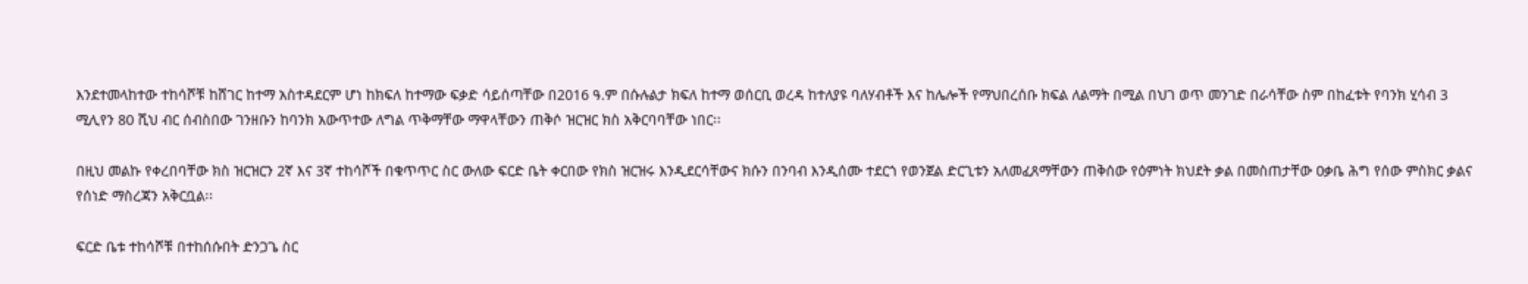እንደተመላከተው ተከሳሾቹ ከሸገር ከተማ አስተዳደርም ሆነ ከክፍለ ከተማው ፍቃድ ሳይሰጣቸው በ2016 ዓ.ም በሱሉልታ ክፍለ ከተማ ወሰርቢ ወረዳ ከተለያዩ ባለሃብቶች እና ከሌሎች የማህበረሰቡ ክፍል ለልማት በሚል በህገ ወጥ መንገድ በራሳቸው ስም በከፈቱት የባንክ ሂሳብ 3 ሚሊየን 80 ሺህ ብር ሰብስበው ገንዘቡን ከባንክ አውጥተው ለግል ጥቅማቸው ማዋላቸውን ጠቅሶ ዝርዝር ክስ አቅርባባቸው ነበር፡፡

በዚህ መልኩ የቀረበባቸው ክስ ዝርዝርን 2ኛ እና 3ኛ ተከሳሾች በቁጥጥር ስር ውለው ፍርድ ቤት ቀርበው የክስ ዝርዝሩ እንዲደርሳቸውና ክሱን በንባብ እንዲሰሙ ተደርጎ የወንጀል ድርጊቱን አለመፈጸማቸውን ጠቅሰው የዕምነት ክህደት ቃል በመስጠታቸው ዐቃቤ ሕግ የሰው ምስክር ቃልና የሰነድ ማስረጃን አቅርቧል፡፡

ፍርድ ቤቱ ተከሳሾቹ በተከሰሱበት ድንጋጌ ስር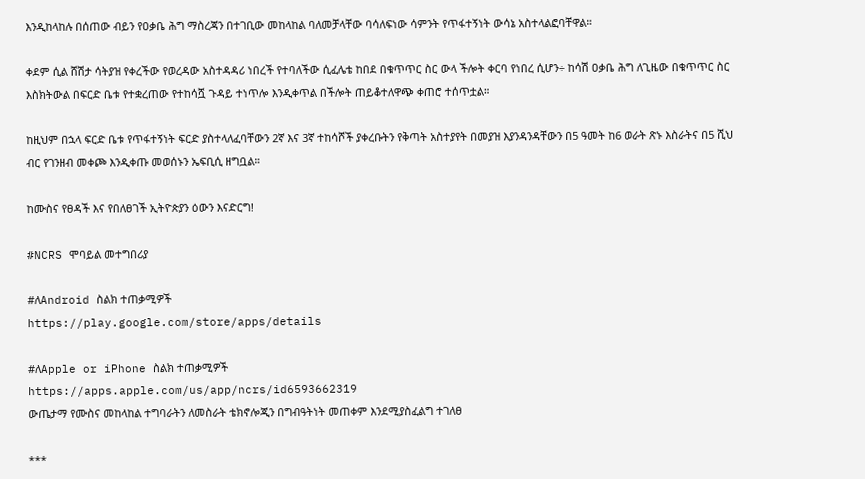እንዲከላከሉ በሰጠው ብይን የዐቃቤ ሕግ ማስረጃን በተገቢው መከላከል ባለመቻላቸው ባሳለፍነው ሳምንት የጥፋተኝነት ውሳኔ አስተላልፎባቸዋል።

ቀደም ሲል ሸሽታ ሳትያዝ የቀረችው የወረዳው አስተዳዳሪ ነበረች የተባለችው ሲፈሌቴ ከበደ በቁጥጥር ስር ውላ ችሎት ቀርባ የነበረ ሲሆን÷ ከሳሽ ዐቃቤ ሕግ ለጊዜው በቁጥጥር ስር እስክትውል በፍርድ ቤቱ የተቋረጠው የተከሳሿ ጉዳይ ተነጥሎ እንዲቀጥል በችሎት ጠይቆተለዋጭ ቀጠሮ ተሰጥቷል።

ከዚህም በኋላ ፍርድ ቤቱ የጥፋተኝነት ፍርድ ያስተላለፈባቸውን 2ኛ እና 3ኛ ተከሳሾች ያቀረቡትን የቅጣት አስተያየት በመያዝ እያንዳንዳቸውን በ5 ዓመት ከ6 ወራት ጽኑ እስራትና በ5 ሺህ ብር የገንዘብ መቀጮ እንዲቀጡ መወሰኑን ኤፍቢሲ ዘግቧል።

ከሙስና የፀዳች እና የበለፀገች ኢትዮጵያን ዕውን እናድርግ!

#NCRS ሞባይል መተግበሪያ

#ለAndroid ስልክ ተጠቃሚዎች
https://play.google.com/store/apps/details

#ለApple or iPhone ስልክ ተጠቃሚዎች
https://apps.apple.com/us/app/ncrs/id6593662319
ውጤታማ የሙስና መከላከል ተግባራትን ለመስራት ቴክኖሎጂን በግብዓትነት መጠቀም እንደሚያስፈልግ ተገለፀ

***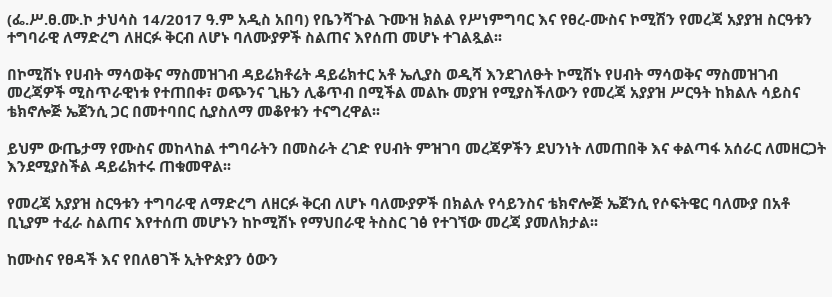(ፌ.ሥ.ፀ.ሙ.ኮ ታህሳስ 14/2017 ዓ.ም አዲስ አበባ) የቤንሻጉል ጉሙዝ ክልል የሥነምግባር እና የፀረ-ሙስና ኮሚሽን የመረጃ አያያዝ ስርዓቱን ተግባራዊ ለማድረግ ለዘርፉ ቅርብ ለሆኑ ባለሙያዎች ስልጠና እየሰጠ መሆኑ ተገልጿል፡፡

በኮሚሽኑ የሀብት ማሳወቅና ማስመዝገብ ዳይሬክቶሬት ዳይሬክተር አቶ ኤሊያስ ወዲሻ እንደገለፁት ኮሚሽኑ የሀብት ማሳወቅና ማስመዝገብ መረጃዎች ሚስጥራዊነቱ የተጠበቀ፣ ወጭንና ጊዜን ሊቆጥብ በሚችል መልኩ መያዝ የሚያስችለውን የመረጃ አያያዝ ሥርዓት ከክልሉ ሳይስና ቴክኖሎጅ ኤጀንሲ ጋር በመተባበር ሲያስለማ መቆየቱን ተናግረዋል፡፡

ይህም ውጤታማ የሙስና መከላከል ተግባራትን በመስራት ረገድ የሀብት ምዝገባ መረጃዎችን ደህንነት ለመጠበቅ እና ቀልጣፋ አሰራር ለመዘርጋት እንደሚያስችል ዳይሬክተሩ ጠቁመዋል፡፡

የመረጃ አያያዝ ስርዓቱን ተግባራዊ ለማድረግ ለዘርፉ ቅርብ ለሆኑ ባለሙያዎች በክልሉ የሳይንስና ቴክኖሎጅ ኤጀንሲ የሶፍትዌር ባለሙያ በአቶ ቢኒያም ተፈራ ስልጠና እየተሰጠ መሆኑን ከኮሚሽኑ የማህበራዊ ትስስር ገፅ የተገኘው መረጃ ያመለክታል፡፡

ከሙስና የፀዳች እና የበለፀገች ኢትዮጵያን ዕውን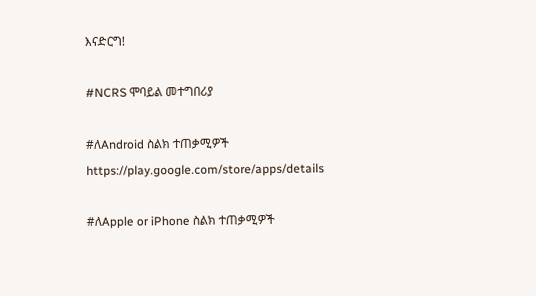እናድርግ!

#NCRS ሞባይል መተግበሪያ

#ለAndroid ስልክ ተጠቃሚዎች
https://play.google.com/store/apps/details

#ለApple or iPhone ስልክ ተጠቃሚዎች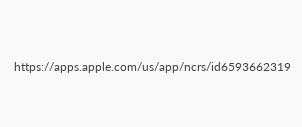https://apps.apple.com/us/app/ncrs/id6593662319